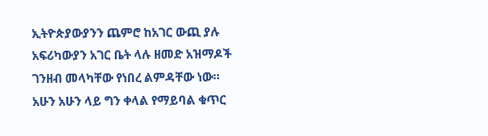ኢትዮጵያውያንን ጨምሮ ከአገር ውጪ ያሉ አፍሪካውያን አገር ቤት ላሉ ዘመድ አዝማዶች ገንዘብ መላካቸው የነበረ ልምዳቸው ነው።
አሁን አሁን ላይ ግን ቀላል የማይባል ቁጥር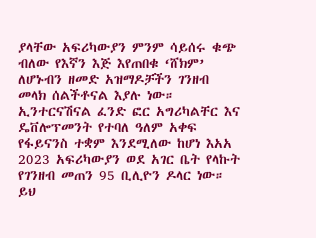ያላቸው አፍሪካውያን ምንም ሳይሰሩ ቁጭ ብለው የእኛን እጅ እየጠበቁ ‘ሸክም’ ለሆኑብን ዘመድ አዝማዶቻችን ገንዘብ መላክ ሰልችቶናል እያሉ ነው።
ኢንተርናሽናል ፈንድ ፎር አግሪካልቸር እና ዴቨሎፕመንት የተባለ ዓለም አቀፍ የፋይናንስ ተቋም እንደሚለው ከሆነ እአአ 2023 አፍሪካውያን ወደ አገር ቤት የላኩት የገንዘብ መጠን 95 ቢሊዮን ዶላር ነው። ይህ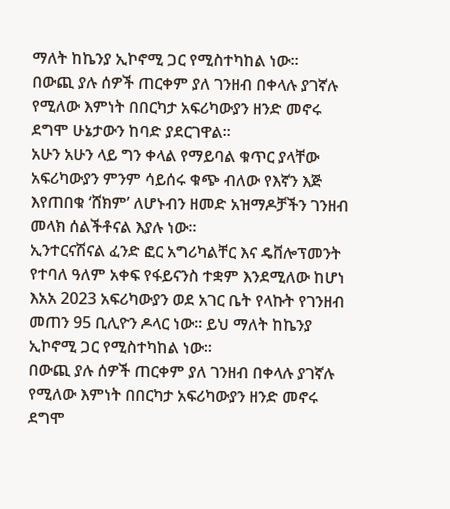ማለት ከኬንያ ኢኮኖሚ ጋር የሚስተካከል ነው።
በውጪ ያሉ ሰዎች ጠርቀም ያለ ገንዘብ በቀላሉ ያገኛሉ የሚለው እምነት በበርካታ አፍሪካውያን ዘንድ መኖሩ ደግሞ ሁኔታውን ከባድ ያደርገዋል።
አሁን አሁን ላይ ግን ቀላል የማይባል ቁጥር ያላቸው አፍሪካውያን ምንም ሳይሰሩ ቁጭ ብለው የእኛን እጅ እየጠበቁ ‘ሸክም’ ለሆኑብን ዘመድ አዝማዶቻችን ገንዘብ መላክ ሰልችቶናል እያሉ ነው።
ኢንተርናሽናል ፈንድ ፎር አግሪካልቸር እና ዴቨሎፕመንት የተባለ ዓለም አቀፍ የፋይናንስ ተቋም እንደሚለው ከሆነ እአአ 2023 አፍሪካውያን ወደ አገር ቤት የላኩት የገንዘብ መጠን 95 ቢሊዮን ዶላር ነው። ይህ ማለት ከኬንያ ኢኮኖሚ ጋር የሚስተካከል ነው።
በውጪ ያሉ ሰዎች ጠርቀም ያለ ገንዘብ በቀላሉ ያገኛሉ የሚለው እምነት በበርካታ አፍሪካውያን ዘንድ መኖሩ ደግሞ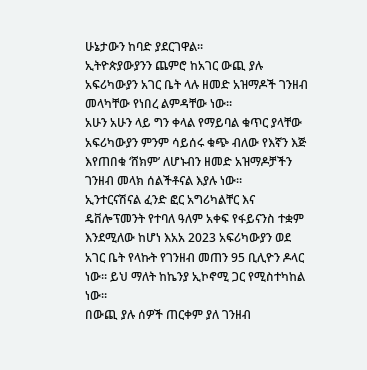ሁኔታውን ከባድ ያደርገዋል።
ኢትዮጵያውያንን ጨምሮ ከአገር ውጪ ያሉ አፍሪካውያን አገር ቤት ላሉ ዘመድ አዝማዶች ገንዘብ መላካቸው የነበረ ልምዳቸው ነው።
አሁን አሁን ላይ ግን ቀላል የማይባል ቁጥር ያላቸው አፍሪካውያን ምንም ሳይሰሩ ቁጭ ብለው የእኛን እጅ እየጠበቁ ‘ሸክም’ ለሆኑብን ዘመድ አዝማዶቻችን ገንዘብ መላክ ሰልችቶናል እያሉ ነው።
ኢንተርናሽናል ፈንድ ፎር አግሪካልቸር እና ዴቨሎፕመንት የተባለ ዓለም አቀፍ የፋይናንስ ተቋም እንደሚለው ከሆነ እአአ 2023 አፍሪካውያን ወደ አገር ቤት የላኩት የገንዘብ መጠን 95 ቢሊዮን ዶላር ነው። ይህ ማለት ከኬንያ ኢኮኖሚ ጋር የሚስተካከል ነው።
በውጪ ያሉ ሰዎች ጠርቀም ያለ ገንዘብ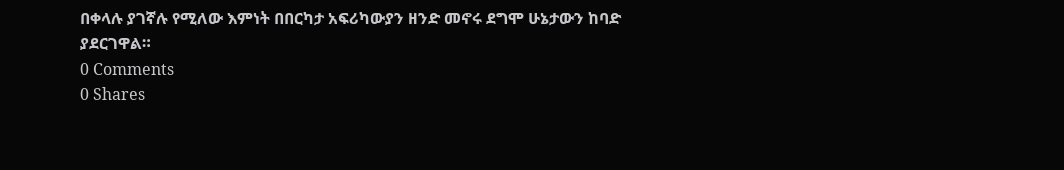በቀላሉ ያገኛሉ የሚለው እምነት በበርካታ አፍሪካውያን ዘንድ መኖሩ ደግሞ ሁኔታውን ከባድ ያደርገዋል።
0 Comments
0 Shares